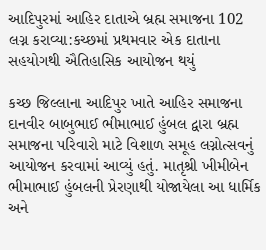આદિપુરમાં આહિર દાતાએ બ્રહ્મ સમાજના 102 લગ્ન કરાવ્યા:કચ્છમાં પ્રથમવાર એક દાતાના સહયોગથી ઐતિહાસિક આયોજન થયું

કચ્છ જિલ્લાના આદિપુર ખાતે આહિર સમાજના દાનવીર બાબુભાઈ ભીમાભાઈ હુંબલ દ્વારા બ્રહ્મ સમાજના પરિવારો માટે વિશાળ સમૂહ લગ્નોત્સવનું આયોજન કરવામાં આવ્યું હતું. માતૃશ્રી ખીમીબેન ભીમાભાઈ હુંબલની પ્રેરણાથી યોજાયેલા આ ધાર્મિક અને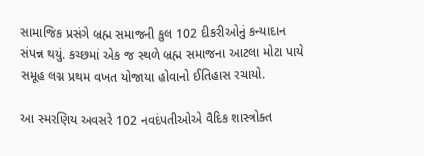સામાજિક પ્રસંગે બ્રહ્મ સમાજની કુલ 102 દીકરીઓનું કન્યાદાન સંપન્ન થયું. કચ્છમાં એક જ સ્થળે બ્રહ્મ સમાજના આટલા મોટા પાયે સમૂહ લગ્ન પ્રથમ વખત યોજાયા હોવાનો ઈતિહાસ રચાયો.

આ સ્મરણિય અવસરે 102 નવદંપતીઓએ વૈદિક શાસ્ત્રોક્ત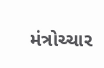મંત્રોચ્ચાર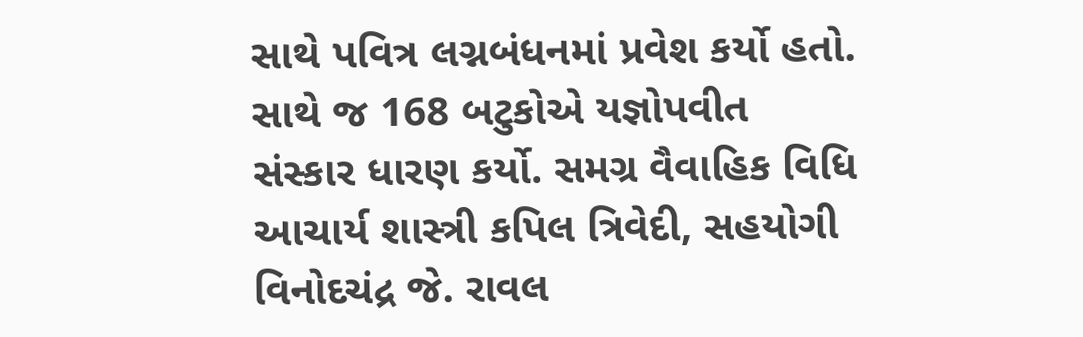સાથે પવિત્ર લગ્નબંધનમાં પ્રવેશ કર્યો હતો. સાથે જ 168 બટુકોએ યજ્ઞોપવીત સંસ્કાર ધારણ કર્યો. સમગ્ર વૈવાહિક વિધિ આચાર્ય શાસ્ત્રી કપિલ ત્રિવેદી, સહયોગી વિનોદચંદ્ર જે. રાવલ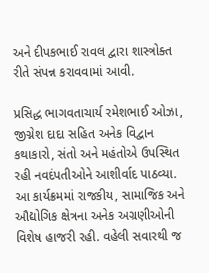અને દીપકભાઈ રાવલ દ્વારા શાસ્ત્રોક્ત રીતે સંપન્ન કરાવવામાં આવી.

પ્રસિદ્ધ ભાગવતાચાર્ય રમેશભાઈ ઓઝા, જીગ્નેશ દાદા સહિત અનેક વિદ્વાન કથાકારો, સંતો અને મહંતોએ ઉપસ્થિત રહી નવદંપતીઓને આશીર્વાદ પાઠવ્યા. આ કાર્યક્રમમાં રાજકીય, સામાજિક અને ઔદ્યોગિક ક્ષેત્રના અનેક અગ્રણીઓની વિશેષ હાજરી રહી. વહેલી સવારથી જ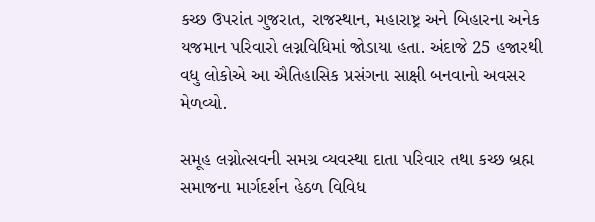કચ્છ ઉપરાંત ગુજરાત, રાજસ્થાન, મહારાષ્ટ્ર અને બિહારના અનેક યજમાન પરિવારો લગ્નવિધિમાં જોડાયા હતા. અંદાજે 25 હજારથી વધુ લોકોએ આ ઐતિહાસિક પ્રસંગના સાક્ષી બનવાનો અવસર મેળવ્યો.

સમૂહ લગ્નોત્સવની સમગ્ર વ્યવસ્થા દાતા પરિવાર તથા કચ્છ બ્રહ્મ સમાજના માર્ગદર્શન હેઠળ વિવિધ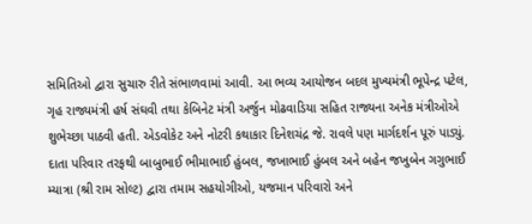સમિતિઓ દ્વારા સુચારુ રીતે સંભાળવામાં આવી. આ ભવ્ય આયોજન બદલ મુખ્યમંત્રી ભૂપેન્દ્ર પટેલ, ગૃહ રાજ્યમંત્રી હર્ષ સંઘવી તથા કેબિનેટ મંત્રી અર્જુન મોઢવાડિયા સહિત રાજ્યના અનેક મંત્રીઓએ શુભેચ્છા પાઠવી હતી. એડવોકેટ અને નોટરી કથાકાર દિનેશચંદ્ર જે. રાવલે પણ માર્ગદર્શન પૂરું પાડ્યું. દાતા પરિવાર તરફથી બાબુભાઈ ભીમાભાઈ હુંબલ, જખાભાઈ હુંબલ અને બહેન જખુબેન ગગુભાઈ મ્યાત્રા (શ્રી રામ સોલ્ટ) દ્વારા તમામ સહયોગીઓ, યજમાન પરિવારો અને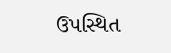ઉપસ્થિત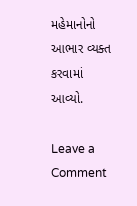મહેમાનોનો આભાર વ્યક્ત કરવામાં આવ્યો.

Leave a Comment